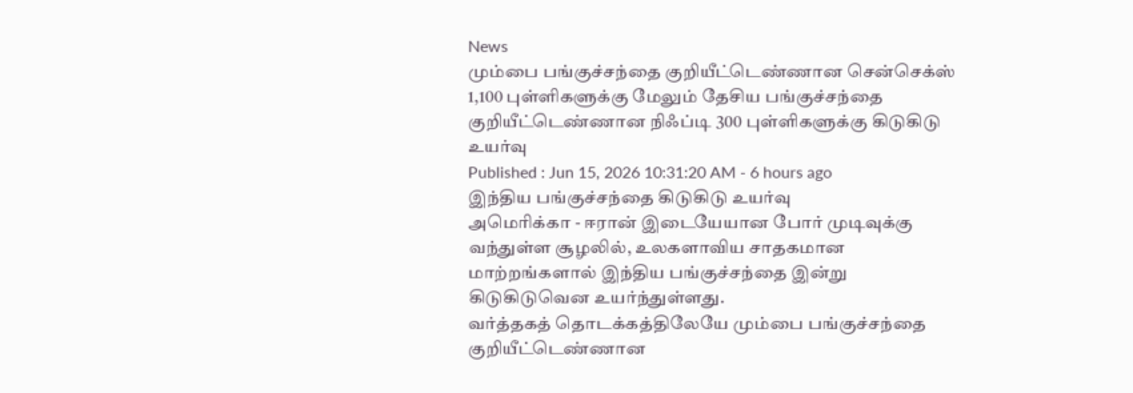News
மும்பை பங்குச்சந்தை குறியீட்டெண்ணான சென்செக்ஸ் 1,100 புள்ளிகளுக்கு மேலும் தேசிய பங்குச்சந்தை குறியீட்டெண்ணான நிஃப்டி 300 புள்ளிகளுக்கு கிடுகிடு உயர்வு
Published : Jun 15, 2026 10:31:20 AM - 6 hours ago
இந்திய பங்குச்சந்தை கிடுகிடு உயர்வு
அமெரிக்கா - ஈரான் இடையேயான போர் முடிவுக்கு வந்துள்ள சூழலில், உலகளாவிய சாதகமான மாற்றங்களால் இந்திய பங்குச்சந்தை இன்று கிடுகிடுவென உயர்ந்துள்ளது.
வர்த்தகத் தொடக்கத்திலேயே மும்பை பங்குச்சந்தை குறியீட்டெண்ணான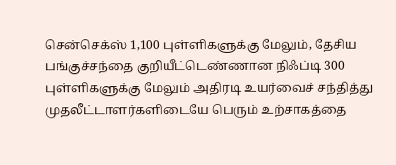சென்செக்ஸ் 1,100 புள்ளிகளுக்கு மேலும், தேசிய பங்குச்சந்தை குறியீட்டெண்ணான நிஃப்டி 300 புள்ளிகளுக்கு மேலும் அதிரடி உயர்வைச் சந்தித்து முதலீட்டாளர்களிடையே பெரும் உற்சாகத்தை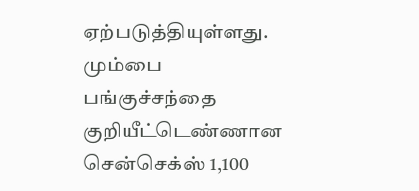ஏற்படுத்தியுள்ளது.
மும்பை பங்குச்சந்தை குறியீட்டெண்ணான சென்செக்ஸ் 1,100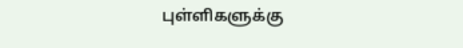புள்ளிகளுக்கு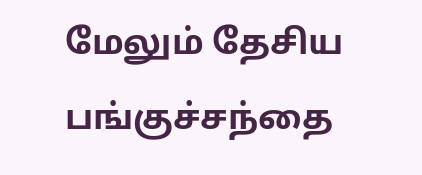மேலும் தேசிய பங்குச்சந்தை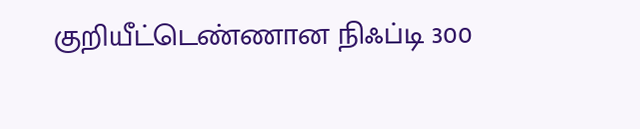குறியீட்டெண்ணான நிஃப்டி 300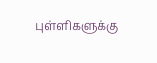புள்ளிகளுக்கு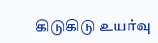கிடுகிடு உயர்வு